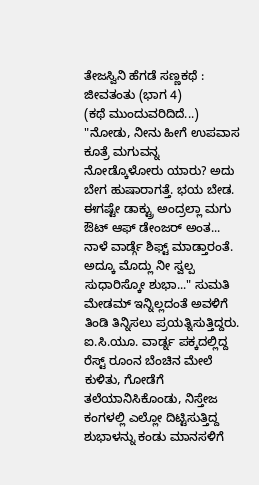ತೇಜಸ್ವಿನಿ ಹೆಗಡೆ ಸಣ್ಣಕಥೆ : ಜೀವತಂತು (ಭಾಗ 4)
(ಕಥೆ ಮುಂದುವರಿದಿದೆ...)
"ನೋಡು, ನೀನು ಹೀಗೆ ಉಪವಾಸ ಕೂತ್ರೆ ಮಗುವನ್ನ ನೋಡ್ಕೊಳೋರು ಯಾರು? ಅದು ಬೇಗ ಹುಷಾರಾಗತ್ತೆ. ಭಯ ಬೇಡ. ಈಗಷ್ಟೇ ಡಾಕ್ಟ್ರು ಅಂದ್ರಲ್ಲಾ ಮಗು ಔಟ್ ಆಫ್ ಡೇಂಜರ್ ಅಂತ... ನಾಳೆ ವಾರ್ಡ್ಗೆ ಶಿಫ್ಟ್ ಮಾಡ್ತಾರಂತೆ. ಅದ್ಕೂ ಮೊದ್ಲು ನೀ ಸ್ವಲ್ಪ ಸುಧಾರಿಸ್ಕೋ ಶುಭಾ..." ಸುಮತಿ ಮೇಡಮ್ ಇನ್ನಿಲ್ಲದಂತೆ ಅವಳಿಗೆ ತಿಂಡಿ ತಿನ್ನಿಸಲು ಪ್ರಯತ್ನಿಸುತ್ತಿದ್ದರು. ಐ.ಸಿ.ಯೂ. ವಾರ್ಡ್ನ ಪಕ್ಕದಲ್ಲಿದ್ದ ರೆಸ್ಟ್ ರೂಂನ ಬೆಂಚಿನ ಮೇಲೆ ಕುಳಿತು, ಗೋಡೆಗೆ ತಲೆಯಾನಿಸಿಕೊಂಡು, ನಿಸ್ತೇಜ ಕಂಗಳಲ್ಲಿ ಎಲ್ಲೋ ದಿಟ್ಟಿಸುತ್ತಿದ್ದ ಶುಭಾಳನ್ನು ಕಂಡು ಮಾನಸಳಿಗೆ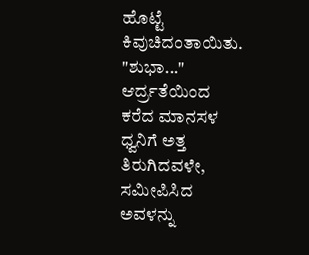ಹೊಟ್ಟೆ ಕಿವುಚಿದಂತಾಯಿತು. "ಶುಭಾ..." ಆರ್ದ್ರತೆಯಿಂದ ಕರೆದ ಮಾನಸಳ ಧ್ವನಿಗೆ ಅತ್ತ ತಿರುಗಿದವಳೇ, ಸಮೀಪಿಸಿದ ಅವಳನ್ನು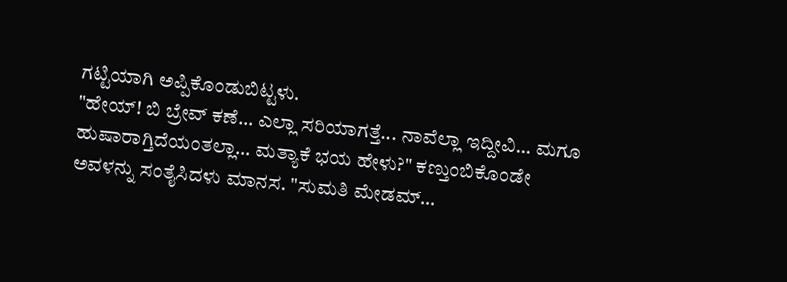ಗಟ್ಟಿಯಾಗಿ ಅಪ್ಪಿಕೊಂಡುಬಿಟ್ಟಳು.
"ಹೇಯ್! ಬಿ ಬ್ರೇವ್ ಕಣೆ... ಎಲ್ಲಾ ಸರಿಯಾಗತ್ತೆ... ನಾವೆಲ್ಲಾ ಇದ್ದೀವಿ... ಮಗೂ ಹುಷಾರಾಗ್ತಿದೆಯಂತಲ್ಲಾ... ಮತ್ಯಾಕೆ ಭಯ ಹೇಳು?" ಕಣ್ತುಂಬಿಕೊಂಡೇ ಅವಳನ್ನು ಸಂತೈಸಿದಳು ಮಾನಸ. "ಸುಮತಿ ಮೇಡಮ್...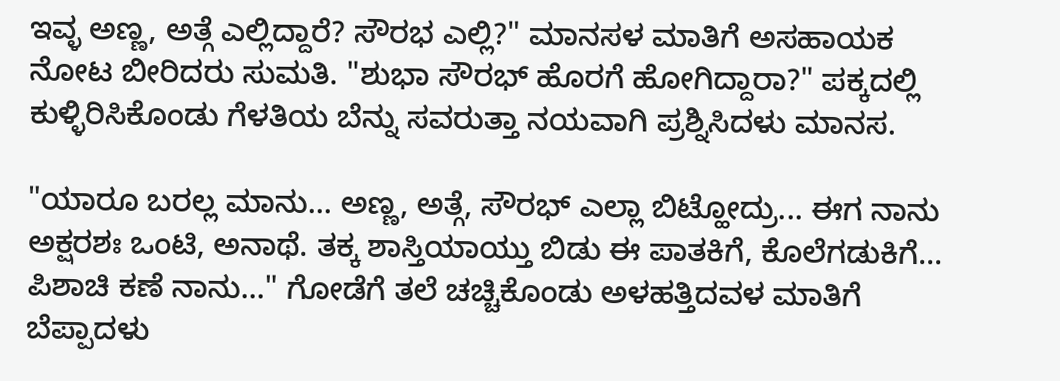ಇವ್ಳ ಅಣ್ಣ, ಅತ್ಗೆ ಎಲ್ಲಿದ್ದಾರೆ? ಸೌರಭ ಎಲ್ಲಿ?" ಮಾನಸಳ ಮಾತಿಗೆ ಅಸಹಾಯಕ ನೋಟ ಬೀರಿದರು ಸುಮತಿ. "ಶುಭಾ ಸೌರಭ್ ಹೊರಗೆ ಹೋಗಿದ್ದಾರಾ?" ಪಕ್ಕದಲ್ಲಿ ಕುಳ್ಳಿರಿಸಿಕೊಂಡು ಗೆಳತಿಯ ಬೆನ್ನು ಸವರುತ್ತಾ ನಯವಾಗಿ ಪ್ರಶ್ನಿಸಿದಳು ಮಾನಸ.

"ಯಾರೂ ಬರಲ್ಲ ಮಾನು... ಅಣ್ಣ, ಅತ್ಗೆ, ಸೌರಭ್ ಎಲ್ಲಾ ಬಿಟ್ಹೋದ್ರು... ಈಗ ನಾನು ಅಕ್ಷರಶಃ ಒಂಟಿ, ಅನಾಥೆ. ತಕ್ಕ ಶಾಸ್ತಿಯಾಯ್ತು ಬಿಡು ಈ ಪಾತಕಿಗೆ, ಕೊಲೆಗಡುಕಿಗೆ... ಪಿಶಾಚಿ ಕಣೆ ನಾನು..." ಗೋಡೆಗೆ ತಲೆ ಚಚ್ಚಿಕೊಂಡು ಅಳಹತ್ತಿದವಳ ಮಾತಿಗೆ ಬೆಪ್ಪಾದಳು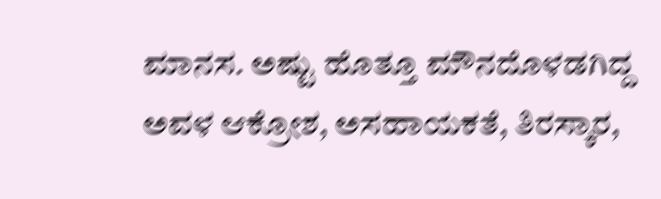ಮಾನಸ. ಅಷ್ಟು ಹೊತ್ತೂ ಮೌನದೊಳಡಗಿದ್ದ ಅವಳ ಆಕ್ರೋಶ, ಅಸಹಾಯಕತೆ, ತಿರಸ್ಕಾರ,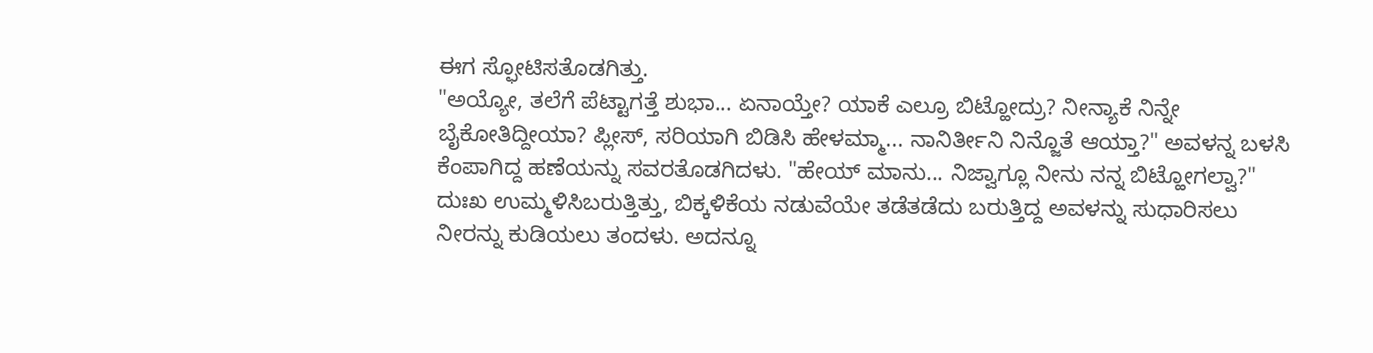ಈಗ ಸ್ಫೋಟಿಸತೊಡಗಿತ್ತು.
"ಅಯ್ಯೋ, ತಲೆಗೆ ಪೆಟ್ಟಾಗತ್ತೆ ಶುಭಾ... ಏನಾಯ್ತೇ? ಯಾಕೆ ಎಲ್ರೂ ಬಿಟ್ಹೋದ್ರು? ನೀನ್ಯಾಕೆ ನಿನ್ನೇ ಬೈಕೋತಿದ್ದೀಯಾ? ಪ್ಲೀಸ್, ಸರಿಯಾಗಿ ಬಿಡಿಸಿ ಹೇಳಮ್ಮಾ... ನಾನಿರ್ತೀನಿ ನಿನ್ಜೊತೆ ಆಯ್ತಾ?" ಅವಳನ್ನ ಬಳಸಿ ಕೆಂಪಾಗಿದ್ದ ಹಣೆಯನ್ನು ಸವರತೊಡಗಿದಳು. "ಹೇಯ್ ಮಾನು... ನಿಜ್ವಾಗ್ಲೂ ನೀನು ನನ್ನ ಬಿಟ್ಹೋಗಲ್ವಾ?" ದುಃಖ ಉಮ್ಮಳಿಸಿಬರುತ್ತಿತ್ತು, ಬಿಕ್ಕಳಿಕೆಯ ನಡುವೆಯೇ ತಡೆತಡೆದು ಬರುತ್ತಿದ್ದ ಅವಳನ್ನು ಸುಧಾರಿಸಲು ನೀರನ್ನು ಕುಡಿಯಲು ತಂದಳು. ಅದನ್ನೂ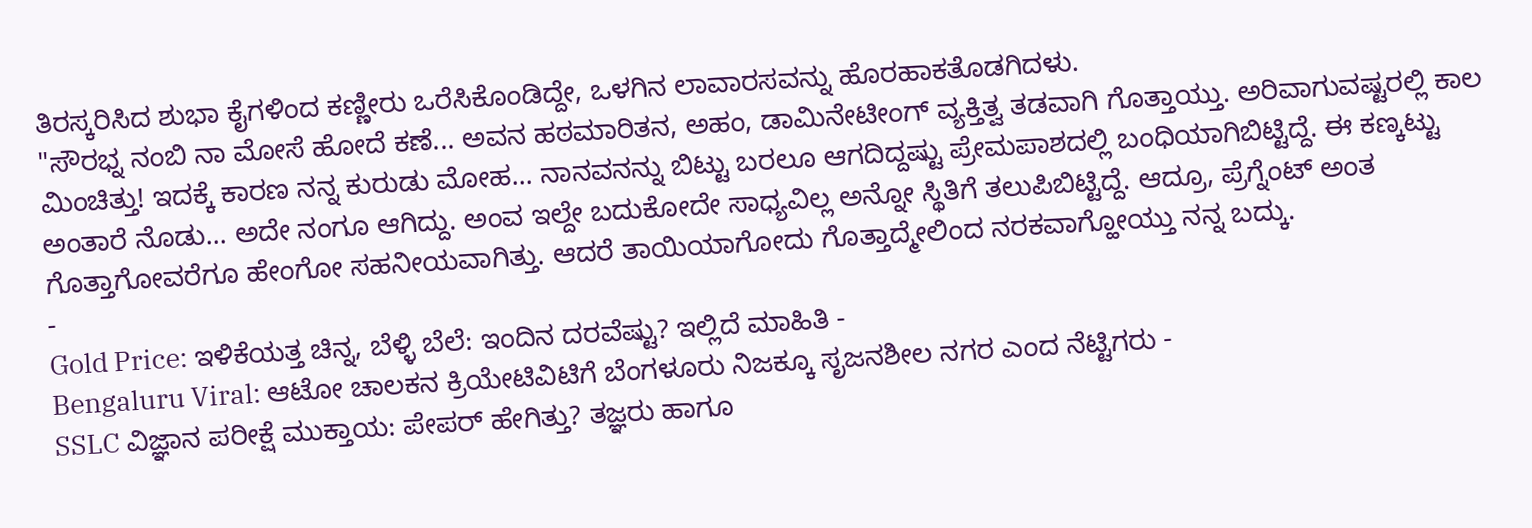ತಿರಸ್ಕರಿಸಿದ ಶುಭಾ ಕೈಗಳಿಂದ ಕಣ್ಣೀರು ಒರೆಸಿಕೊಂಡಿದ್ದೇ, ಒಳಗಿನ ಲಾವಾರಸವನ್ನು ಹೊರಹಾಕತೊಡಗಿದಳು.
"ಸೌರಭ್ನ ನಂಬಿ ನಾ ಮೋಸೆ ಹೋದೆ ಕಣೆ... ಅವನ ಹಠಮಾರಿತನ, ಅಹಂ, ಡಾಮಿನೇಟೀಂಗ್ ವ್ಯಕ್ತಿತ್ವ ತಡವಾಗಿ ಗೊತ್ತಾಯ್ತು. ಅರಿವಾಗುವಷ್ಟರಲ್ಲಿ ಕಾಲ ಮಿಂಚಿತ್ತು! ಇದಕ್ಕೆ ಕಾರಣ ನನ್ನ ಕುರುಡು ಮೋಹ... ನಾನವನನ್ನು ಬಿಟ್ಟು ಬರಲೂ ಆಗದಿದ್ದಷ್ಟು ಪ್ರೇಮಪಾಶದಲ್ಲಿ ಬಂಧಿಯಾಗಿಬಿಟ್ಟಿದ್ದೆ. ಈ ಕಣ್ಕಟ್ಟು ಅಂತಾರೆ ನೊಡು... ಅದೇ ನಂಗೂ ಆಗಿದ್ದು. ಅಂವ ಇಲ್ದೇ ಬದುಕೋದೇ ಸಾಧ್ಯವಿಲ್ಲ ಅನ್ನೋ ಸ್ಥಿತಿಗೆ ತಲುಪಿಬಿಟ್ಟಿದ್ದೆ. ಆದ್ರೂ, ಪ್ರೆಗ್ನೆಂಟ್ ಅಂತ ಗೊತ್ತಾಗೋವರೆಗೂ ಹೇಂಗೋ ಸಹನೀಯವಾಗಿತ್ತು. ಆದರೆ ತಾಯಿಯಾಗೋದು ಗೊತ್ತಾದ್ಮೇಲಿಂದ ನರಕವಾಗ್ಹೋಯ್ತು ನನ್ನ ಬದ್ಕು.
-
Gold Price: ಇಳಿಕೆಯತ್ತ ಚಿನ್ನ, ಬೆಳ್ಳಿ ಬೆಲೆ: ಇಂದಿನ ದರವೆಷ್ಟು? ಇಲ್ಲಿದೆ ಮಾಹಿತಿ -
Bengaluru Viral: ಆಟೋ ಚಾಲಕನ ಕ್ರಿಯೇಟಿವಿಟಿಗೆ ಬೆಂಗಳೂರು ನಿಜಕ್ಕೂ ಸೃಜನಶೀಲ ನಗರ ಎಂದ ನೆಟ್ಟಿಗರು -
SSLC ವಿಜ್ಞಾನ ಪರೀಕ್ಷೆ ಮುಕ್ತಾಯ: ಪೇಪರ್ ಹೇಗಿತ್ತು? ತಜ್ಞರು ಹಾಗೂ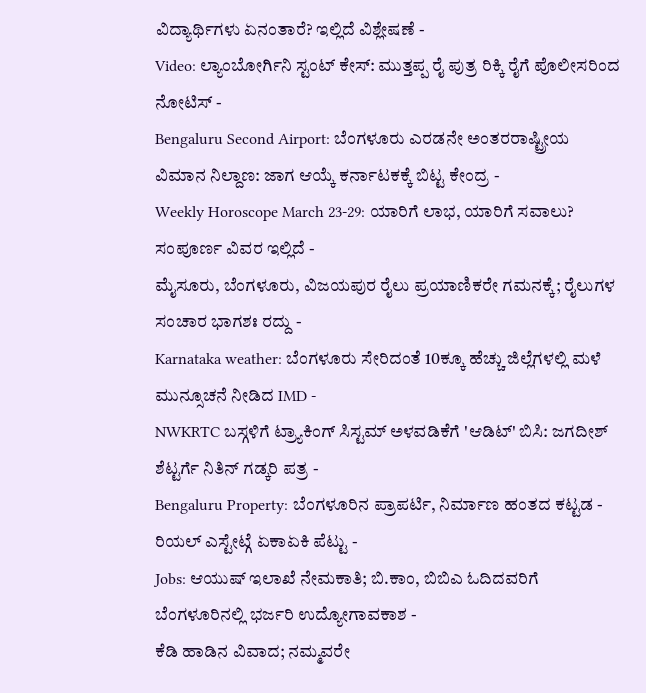ವಿದ್ಯಾರ್ಥಿಗಳು ಏನಂತಾರೆ? ಇಲ್ಲಿದೆ ವಿಶ್ಲೇಷಣೆ -
Video: ಲ್ಯಾಂಬೋರ್ಗಿನಿ ಸ್ಟಂಟ್ ಕೇಸ್: ಮುತ್ತಪ್ಪ ರೈ ಪುತ್ರ ರಿಕ್ಕಿ ರೈಗೆ ಪೊಲೀಸರಿಂದ ನೋಟಿಸ್ -
Bengaluru Second Airport: ಬೆಂಗಳೂರು ಎರಡನೇ ಅಂತರರಾಷ್ಟ್ರೀಯ ವಿಮಾನ ನಿಲ್ದಾಣ: ಜಾಗ ಆಯ್ಕೆ ಕರ್ನಾಟಕಕ್ಕೆ ಬಿಟ್ಟ ಕೇಂದ್ರ -
Weekly Horoscope March 23-29: ಯಾರಿಗೆ ಲಾಭ, ಯಾರಿಗೆ ಸವಾಲು? ಸಂಪೂರ್ಣ ವಿವರ ಇಲ್ಲಿದೆ -
ಮೈಸೂರು, ಬೆಂಗಳೂರು, ವಿಜಯಪುರ ರೈಲು ಪ್ರಯಾಣಿಕರೇ ಗಮನಕ್ಕೆ; ರೈಲುಗಳ ಸಂಚಾರ ಭಾಗಶಃ ರದ್ದು -
Karnataka weather: ಬೆಂಗಳೂರು ಸೇರಿದಂತೆ 10ಕ್ಕೂ ಹೆಚ್ಚು ಜಿಲ್ಲೆಗಳಲ್ಲಿ ಮಳೆ ಮುನ್ಸೂಚನೆ ನೀಡಿದ IMD -
NWKRTC ಬಸ್ಗಳಿಗೆ ಟ್ರ್ಯಾಕಿಂಗ್ ಸಿಸ್ಟಮ್ ಅಳವಡಿಕೆಗೆ 'ಆಡಿಟ್' ಬಿಸಿ: ಜಗದೀಶ್ ಶೆಟ್ಟರ್ಗೆ ನಿತಿನ್ ಗಡ್ಕರಿ ಪತ್ರ -
Bengaluru Property: ಬೆಂಗಳೂರಿನ ಪ್ರಾಪರ್ಟಿ, ನಿರ್ಮಾಣ ಹಂತದ ಕಟ್ಟಡ - ರಿಯಲ್ ಎಸ್ಟೇಟ್ಗೆ ಏಕಾಏಕಿ ಪೆಟ್ಟು -
Jobs: ಆಯುಷ್ ಇಲಾಖೆ ನೇಮಕಾತಿ; ಬಿ.ಕಾಂ, ಬಿಬಿಎ ಓದಿದವರಿಗೆ ಬೆಂಗಳೂರಿನಲ್ಲಿ ಭರ್ಜರಿ ಉದ್ಯೋಗಾವಕಾಶ -
ಕೆಡಿ ಹಾಡಿನ ವಿವಾದ; ನಮ್ಮವರೇ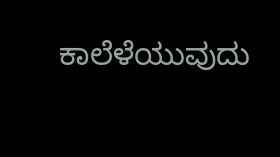ಕಾಲೆಳೆಯುವುದು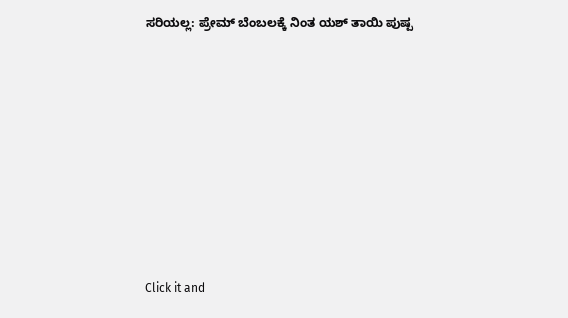ಸರಿಯಲ್ಲ: ಪ್ರೇಮ್ ಬೆಂಬಲಕ್ಕೆ ನಿಂತ ಯಶ್ ತಾಯಿ ಪುಷ್ಪ












Click it and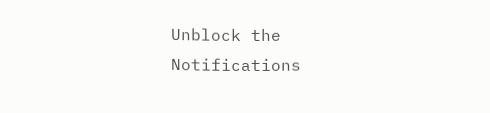Unblock the Notifications